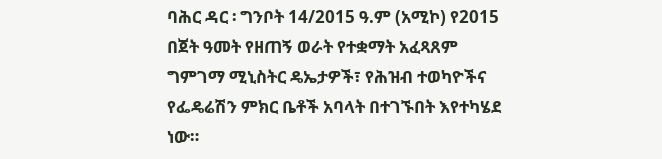ባሕር ዳር ፡ ግንቦት 14/2015 ዓ.ም (አሚኮ) የ2015 በጀት ዓመት የዘጠኝ ወራት የተቋማት አፈጻጸም ግምገማ ሚኒስትር ዴኤታዎች፣ የሕዝብ ተወካዮችና የፌዴሬሽን ምክር ቤቶች አባላት በተገኙበት እየተካሄደ ነው።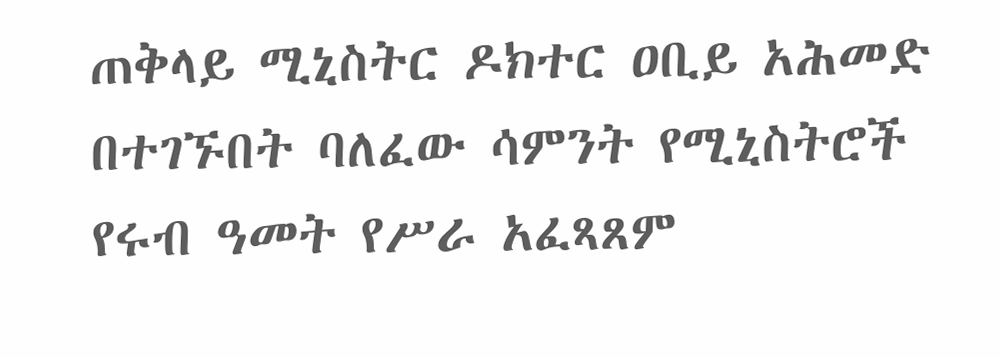ጠቅላይ ሚኒስትር ዶክተር ዐቢይ አሕመድ በተገኙበት ባለፈው ሳምንት የሚኒስትሮች የሩብ ዓመት የሥራ አፈጻጸም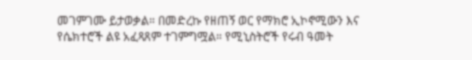መገምገሙ ይታወቃል። በመድረኩ የዘጠኝ ወር የማክሮ ኢኮኖሚውን እና የሴክተሮች ልዩ አፈጻጸም ተገምግሟል። የሚኒስትሮች የሩብ ዓመት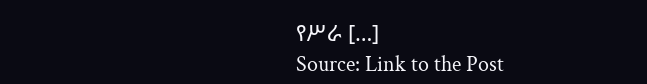የሥራ […]
Source: Link to the Post